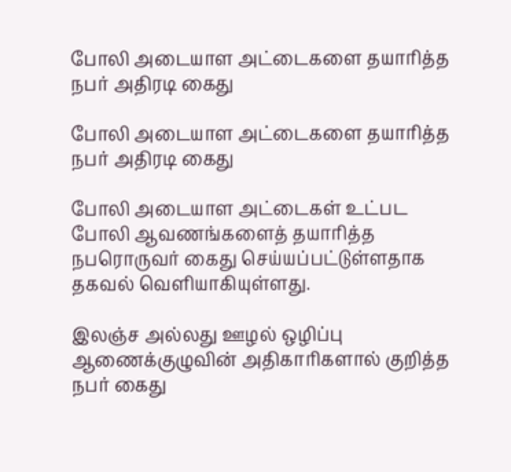போலி அடையாள அட்டைகளை தயாரித்த நபர் அதிரடி கைது

போலி அடையாள அட்டைகளை தயாரித்த நபர் அதிரடி கைது

போலி அடையாள அட்டைகள் உட்பட போலி ஆவணங்களைத் தயாரித்த நபரொருவர் கைது செய்யப்பட்டுள்ளதாக தகவல் வெளியாகியுள்ளது.

இலஞ்ச அல்லது ஊழல் ஒழிப்பு ஆணைக்குழுவின் அதிகாரிகளால் குறித்த நபர் கைது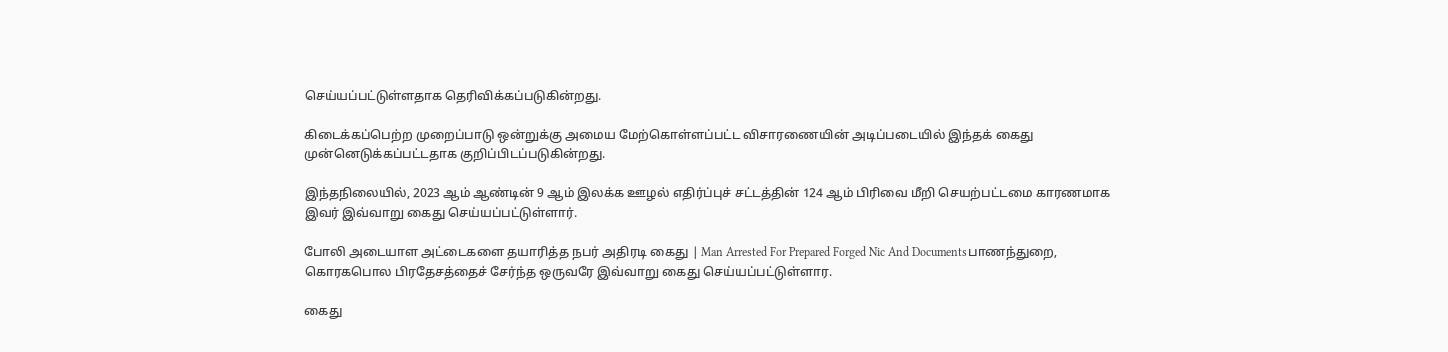செய்யப்பட்டுள்ளதாக தெரிவிக்கப்படுகின்றது.

கிடைக்கப்பெற்ற முறைப்பாடு ஒன்றுக்கு அமைய மேற்கொள்ளப்பட்ட விசாரணையின் அடிப்படையில் இந்தக் கைது முன்னெடுக்கப்பட்டதாக குறிப்பிடப்படுகின்றது.

இந்தநிலையில், 2023 ஆம் ஆண்டின் 9 ஆம் இலக்க ஊழல் எதிர்ப்புச் சட்டத்தின் 124 ஆம் பிரிவை மீறி செயற்பட்டமை காரணமாக இவர் இவ்வாறு கைது செய்யப்பட்டுள்ளார்.

போலி அடையாள அட்டைகளை தயாரித்த நபர் அதிரடி கைது | Man Arrested For Prepared Forged Nic And Documentsபாணந்துறை, கொரகபொல பிரதேசத்தைச் சேர்ந்த ஒருவரே இவ்வாறு கைது செய்யப்பட்டுள்ளார.

கைது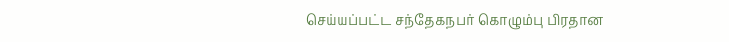செய்யப்பட்ட சந்தேகநபர் கொழும்பு பிரதான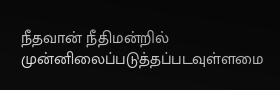நீதவான் நீதிமன்றில் முன்னிலைப்படுத்தப்படவுள்ளமை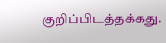குறிப்பிடத்தக்கது.